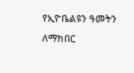የኢዮቤልዩን ዓመትን ለማክበር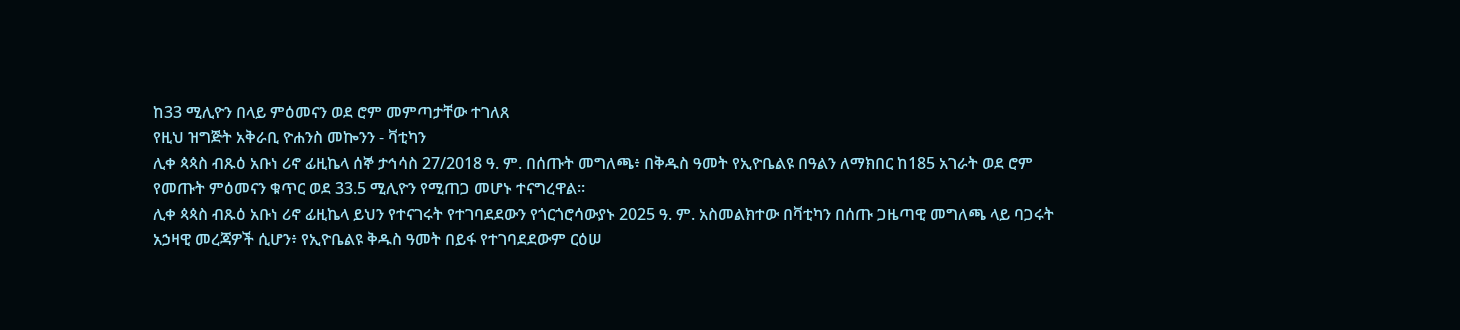ከ33 ሚሊዮን በላይ ምዕመናን ወደ ሮም መምጣታቸው ተገለጸ
የዚህ ዝግጅት አቅራቢ ዮሐንስ መኰንን - ቫቲካን
ሊቀ ጳጳስ ብጹዕ አቡነ ሪኖ ፊዚኬላ ሰኞ ታኅሳስ 27/2018 ዓ. ም. በሰጡት መግለጫ፥ በቅዱስ ዓመት የኢዮቤልዩ በዓልን ለማክበር ከ185 አገራት ወደ ሮም የመጡት ምዕመናን ቁጥር ወደ 33.5 ሚሊዮን የሚጠጋ መሆኑ ተናግረዋል።
ሊቀ ጳጳስ ብጹዕ አቡነ ሪኖ ፊዚኬላ ይህን የተናገሩት የተገባደደውን የጎርጎሮሳውያኑ 2025 ዓ. ም. አስመልክተው በቫቲካን በሰጡ ጋዜጣዊ መግለጫ ላይ ባጋሩት አኃዛዊ መረጃዎች ሲሆን፥ የኢዮቤልዩ ቅዱስ ዓመት በይፋ የተገባደደውም ርዕሠ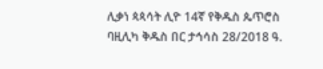ሊቃነ ጳጳሳት ሊዮ 14ኛ የቅዱስ ጴጥሮስ ባዚሊካ ቅዱስ በር ታኅሳስ 28/2018 ዓ.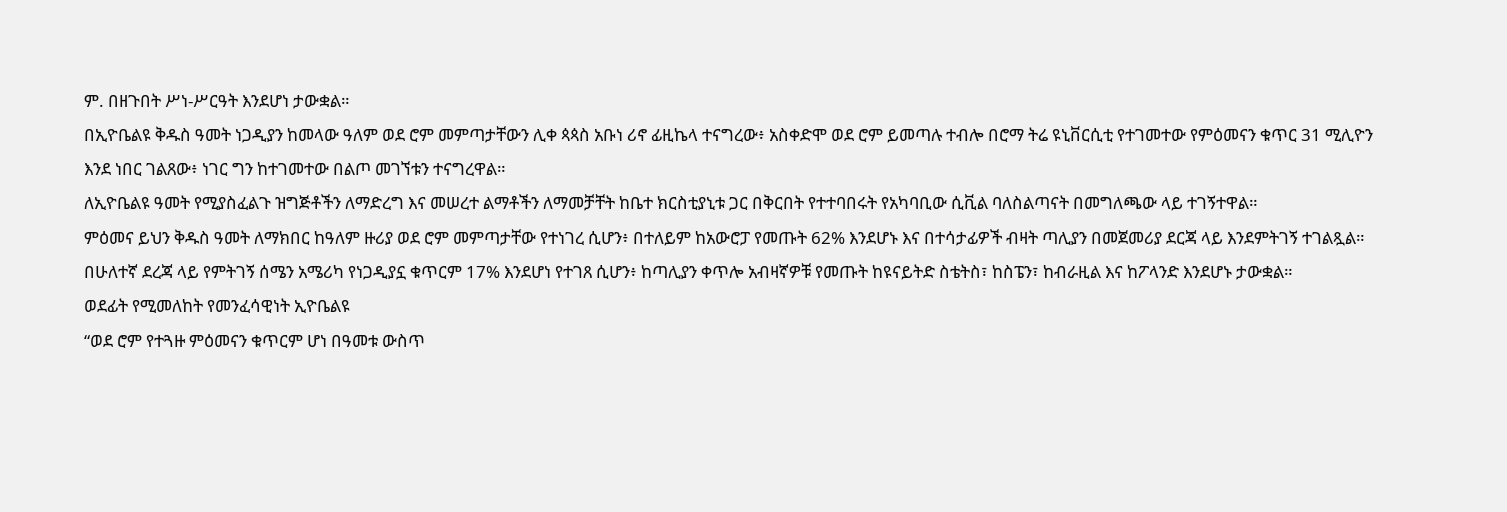ም. በዘጉበት ሥነ-ሥርዓት እንደሆነ ታውቋል።
በኢዮቤልዩ ቅዱስ ዓመት ነጋዲያን ከመላው ዓለም ወደ ሮም መምጣታቸውን ሊቀ ጳጳስ አቡነ ሪኖ ፊዚኬላ ተናግረው፥ አስቀድሞ ወደ ሮም ይመጣሉ ተብሎ በሮማ ትሬ ዩኒቨርሲቲ የተገመተው የምዕመናን ቁጥር 31 ሚሊዮን እንደ ነበር ገልጸው፥ ነገር ግን ከተገመተው በልጦ መገኘቱን ተናግረዋል።
ለኢዮቤልዩ ዓመት የሚያስፈልጉ ዝግጅቶችን ለማድረግ እና መሠረተ ልማቶችን ለማመቻቸት ከቤተ ክርስቲያኒቱ ጋር በቅርበት የተተባበሩት የአካባቢው ሲቪል ባለስልጣናት በመግለጫው ላይ ተገኝተዋል።
ምዕመና ይህን ቅዱስ ዓመት ለማክበር ከዓለም ዙሪያ ወደ ሮም መምጣታቸው የተነገረ ሲሆን፥ በተለይም ከአውሮፓ የመጡት 62% እንደሆኑ እና በተሳታፊዎች ብዛት ጣሊያን በመጀመሪያ ደርጃ ላይ እንደምትገኝ ተገልጿል። በሁለተኛ ደረጃ ላይ የምትገኝ ሰሜን አሜሪካ የነጋዲያኗ ቁጥርም 17% እንደሆነ የተገጸ ሲሆን፥ ከጣሊያን ቀጥሎ አብዛኛዎቹ የመጡት ከዩናይትድ ስቴትስ፣ ከስፔን፣ ከብራዚል እና ከፖላንድ እንደሆኑ ታውቋል።
ወደፊት የሚመለከት የመንፈሳዊነት ኢዮቤልዩ
“ወደ ሮም የተጓዙ ምዕመናን ቁጥርም ሆነ በዓመቱ ውስጥ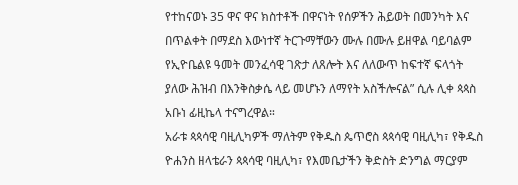የተከናወኑ 35 ዋና ዋና ክስተቶች በዋናነት የሰዎችን ሕይወት በመንካት እና በጥልቀት በማደስ እውነተኛ ትርጉማቸውን ሙሉ በሙሉ ይዘዋል ባይባልም የኢዮቤልዩ ዓመት መንፈሳዊ ገጽታ ለጸሎት እና ለለውጥ ከፍተኛ ፍላጎት ያለው ሕዝብ በእንቅስቃሴ ላይ መሆኑን ለማየት አስችሎናል” ሲሉ ሊቀ ጳጳስ አቡነ ፊዚኬላ ተናግረዋል።
አራቱ ጳጳሳዊ ባዚሊካዎች ማለትም የቅዱስ ጴጥሮስ ጳጳሳዊ ባዚሊካ፣ የቅዱስ ዮሐንስ ዘላቴራን ጳጳሳዊ ባዚሊካ፣ የእመቤታችን ቅድስት ድንግል ማርያም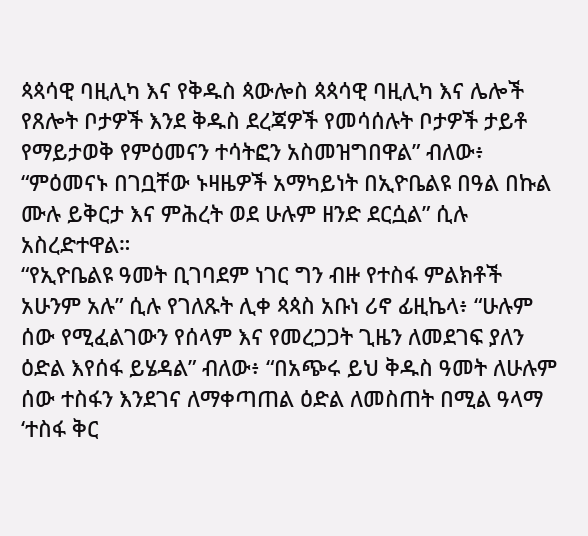ጳጳሳዊ ባዚሊካ እና የቅዱስ ጳውሎስ ጳጳሳዊ ባዚሊካ እና ሌሎች የጸሎት ቦታዎች እንደ ቅዱስ ደረጃዎች የመሳሰሉት ቦታዎች ታይቶ የማይታወቅ የምዕመናን ተሳትፎን አስመዝግበዋል” ብለው፥ “ምዕመናኑ በገቧቸው ኑዛዜዎች አማካይነት በኢዮቤልዩ በዓል በኩል ሙሉ ይቅርታ እና ምሕረት ወደ ሁሉም ዘንድ ደርሷል” ሲሉ አስረድተዋል።
“የኢዮቤልዩ ዓመት ቢገባደም ነገር ግን ብዙ የተስፋ ምልክቶች አሁንም አሉ” ሲሉ የገለጹት ሊቀ ጳጳስ አቡነ ሪኖ ፊዚኬላ፥ “ሁሉም ሰው የሚፈልገውን የሰላም እና የመረጋጋት ጊዜን ለመደገፍ ያለን ዕድል እየሰፋ ይሄዳል” ብለው፥ “በአጭሩ ይህ ቅዱስ ዓመት ለሁሉም ሰው ተስፋን እንደገና ለማቀጣጠል ዕድል ለመስጠት በሚል ዓላማ ‘ተስፋ ቅር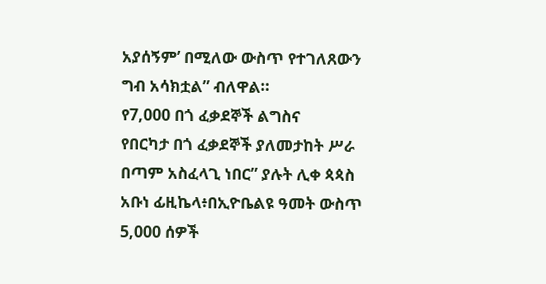አያሰኝም’ በሚለው ውስጥ የተገለጸውን ግብ አሳክቷል” ብለዋል።
የ7,000 በጎ ፈቃደኞች ልግስና
የበርካታ በጎ ፈቃደኞች ያለመታከት ሥራ በጣም አስፈላጊ ነበር” ያሉት ሊቀ ጳጳስ አቡነ ፊዚኬላ፥በኢዮቤልዩ ዓመት ውስጥ 5,000 ሰዎች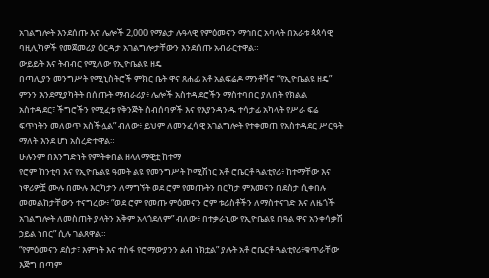አገልግሎት እንደሰጡ እና ሌሎች 2,000 የማልታ ሉዓላዊ የምዕመናን ማኅበር አባላት በአራቱ ጳጳሳዊ ባዚሊካዎች የመጀመሪያ ዕርዳታ አገልግሎታቸውን እንደሰጡ አብራርተዋል።
ውይይት እና ትብብር የሚለው የኢዮቤልዩ ዘዴ
በጣሊያን መንግሥት የሚኒስትሮች ምክር ቤት ዋና ጸሐፊ አቶ አልፍሬዶ ማንቶቫኖ “የኢዮቤልዩ ዘዴ” ምንን እንደሚያካትት በሰጡት ማብራሪያ፥ ሌሎች አስተዳደሮችን ማስተባበር ያለበት የክልል አስተዳደር፣ ችግሮችን የሚፈቱ የቅንጅት ስብሰባዎች እና የእያንዳንዱ ተሳታፊ አካላት የሥራ ፍሬ ፍጥነትን መለወጥ አስችሏል” ብለው፥ ይህም ለመንፈሳዊ አገልግሎት የተቀመጠ የአስተዳደር ሥርዓት ማለት እንደ ሆነ አስረድተዋል።
ሁሉንም በእንግድነት የምትቀበል ዘላለማዊቷ ከተማ
የሮም ከንቲባ እና የኢዮቤልዩ ዓመት ልዩ የመንግሥት ኮሚሽነር አቶ ሮቤርቶ ጓልቲየሪ፥ ከተማቸው እና ነዋሪዎቿ ሙሉ በሙሉ እርካታን ለማግኘት ወደ ሮም የመጡትን በርካታ ምእመናን በደስታ ሲቀበሉ መመልከታቸውን ተናግረው፥ “ወደ ሮም የመጡ ምዕመናን ሮም ቱሪስቶችን ለማስተናገድ እና ለዜጎች አገልግሎት ለመስጠት ያላትን አቅም አላጎደለም” ብለው፥ በተቃራኒው የኢዮቤልዩ በዓል ዋና አንቀሳቃሽ ኃይል ነበር” ሲሉ ገልጸዋል።
“የምዕመናን ደስታ፣ እምነት እና ተስፋ የሮማውያንን ልብ ነክቷል” ያሉት አቶ ሮቤርቶ ጓልቲየሪ፥ቁጥራቸው እጅግ በጣም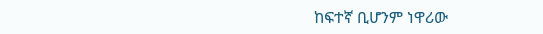ከፍተኛ ቢሆንም ነዋሪው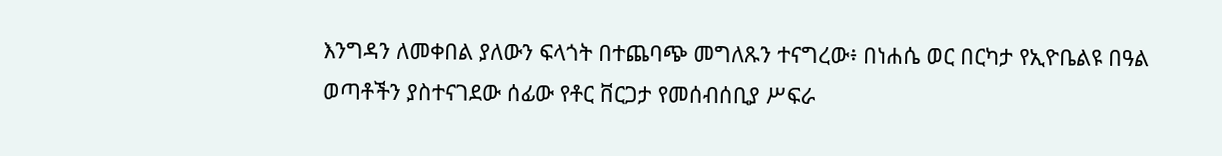እንግዳን ለመቀበል ያለውን ፍላጎት በተጨባጭ መግለጹን ተናግረው፥ በነሐሴ ወር በርካታ የኢዮቤልዩ በዓል ወጣቶችን ያስተናገደው ሰፊው የቶር ቨርጋታ የመሰብሰቢያ ሥፍራ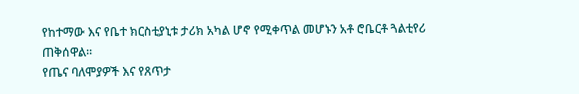የከተማው እና የቤተ ክርስቲያኒቱ ታሪክ አካል ሆኖ የሚቀጥል መሆኑን አቶ ሮቤርቶ ጓልቲየሪ ጠቅሰዋል።
የጤና ባለሞያዎች እና የጸጥታ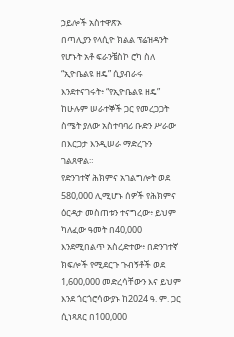ኃይሎች አስተዋጽኦ
በጣሊያን የላሲዮ ክልል ፕሬዝዳንት የሆኑት አቶ ፍራንቼስኮ ሮካ ስለ “ኢዮቤልዩ ዘዴ” ሲያብራሩ እንደተናገሩት፥ “የኢዮቤልዩ ዘዴ” ከሁሉም ሠራተኞች ጋር የመረጋጋት ስሜት ያለው አስተባባሪ ቡድን ሥራው በእርጋታ እንዲሠራ ማድረጉን ገልጸዋል።
የድንገተኛ ሕክምና አገልግሎት ወደ 580,000 ሊሚሆኑ ሰዎች የሕክምና ዕርዳታ መስጠቱን ተናግረው፥ ይህም ካለፈው ዓመት በ40,000 እንደሚበልጥ አስረድተው፥ በድንገተኛ ክፍሎች የሚደርጉ ጉብኝቶች ወደ 1,600,000 መድረሳቸውን እና ይህም እንደ ጎርጎሮሳውያኑ ከ2024 ዓ. ም. ጋር ሲነጻጸር በ100,000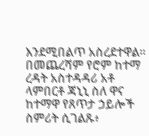እንደሚበልጥ አስረደተዋል።
በመጨረሻም የሮም ከተማ ረዳት አስተዳዳሪ አቶ ላምበርቶ ጃኒኒ ስለ ዋና ከተማዋ የጸጥታ ኃይሎች ስምሪት ሲገልጹ፥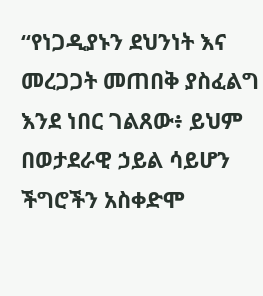“የነጋዲያኑን ደህንነት እና መረጋጋት መጠበቅ ያስፈልግ እንደ ነበር ገልጸው፥ ይህም በወታደራዊ ኃይል ሳይሆን ችግሮችን አስቀድሞ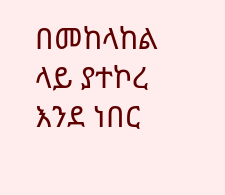በመከላከል ላይ ያተኮረ እንደ ነበር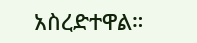አስረድተዋል።